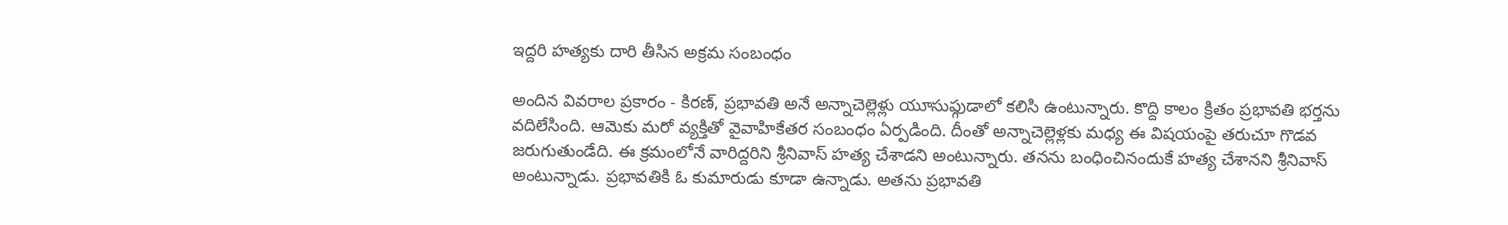ఇద్దరి హత్యకు దారి తీసిన అక్రమ సంబంధం

అందిన వివరాల ప్రకారం - కిరణ్, ప్రభావతి అనే అన్నాచెల్లెళ్లు యూసుఫ్గుడాలో కలిసి ఉంటున్నారు. కొద్ది కాలం క్రితం ప్రభావతి భర్తను వదిలేసింది. ఆమెకు మరో వ్యక్తితో వైవాహికేతర సంబంధం ఏర్పడింది. దీంతో అన్నాచెల్లెళ్లకు మధ్య ఈ విషయంపై తరుచూ గొడవ జరుగుతుండేది. ఈ క్రమంలోనే వారిద్దరిని శ్రీనివాస్ హత్య చేశాడని అంటున్నారు. తనను బంధించినందుకే హత్య చేశానని శ్రీనివాస్ అంటున్నాడు. ప్రభావతికి ఓ కుమారుడు కూడా ఉన్నాడు. అతను ప్రభావతి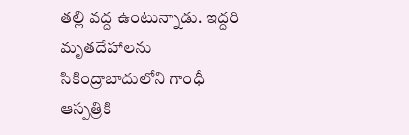తల్లి వద్ద ఉంటున్నాడు. ఇద్దరి మృతదేహాలను సికింద్రాబాదులోని గాంధీ ఆస్పత్రికి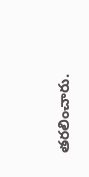తరలించారు.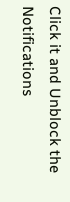Click it and Unblock the Notifications